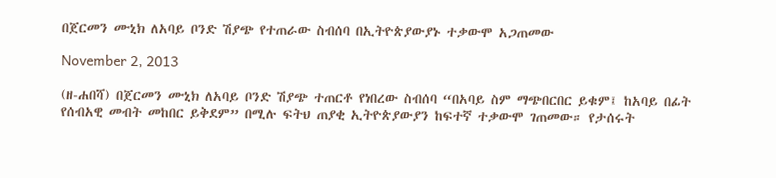በጀርመን ሙኒክ ለአባይ ቦንድ ሽያጭ የተጠራው ስብሰባ በኢትዮጵያውያኑ ተቃውሞ አጋጠመው

November 2, 2013

(ዘ-ሐበሻ) በጀርመን ሙኒክ ለአባይ ቦንድ ሽያጭ ተጠርቶ የነበረው ስብሰባ “በአባይ ስም ማጭበርበር ይቁም፤ ከአባይ በፊት የሰብአዊ መብት መከበር ይቅደም” በሚሉ ፍትህ ጠያቂ ኢትዮጵያውያን ከፍተኛ ተቃውሞ ገጠመው። የታሰሩት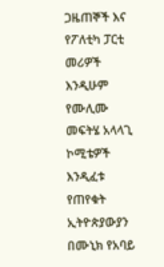ጋዜጠኞች እና የፖለቲካ ፓርቲ መሪዎች እንዲሁም የሙሊሙ መፍትሄ አላላጊ ኮሚቴዎች እንዲፈቱ የጠየቁት ኢትዮጵያውያን በሙኒክ የአባይ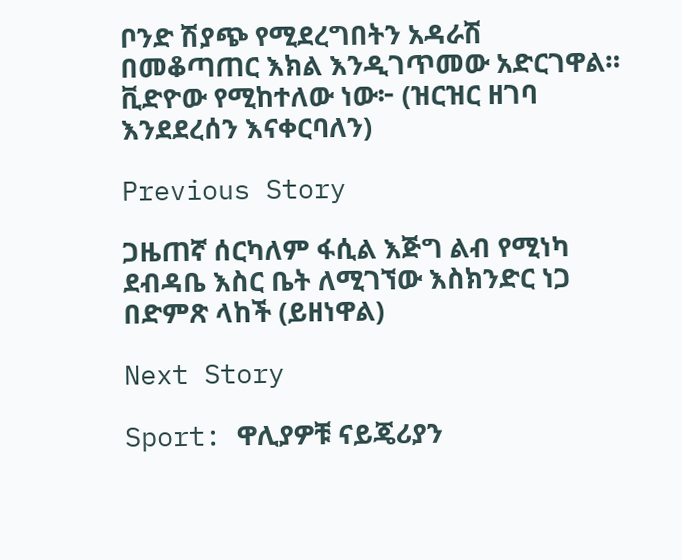ቦንድ ሽያጭ የሚደረግበትን አዳራሽ በመቆጣጠር እክል እንዲገጥመው አድርገዋል። ቪድዮው የሚከተለው ነው፦ (ዝርዝር ዘገባ እንደደረሰን እናቀርባለን)

Previous Story

ጋዜጠኛ ሰርካለም ፋሲል እጅግ ልብ የሚነካ ደብዳቤ እስር ቤት ለሚገኘው እስክንድር ነጋ በድምጽ ላከች (ይዘነዋል)

Next Story

Sport: ዋሊያዎቹ ናይጄሪያን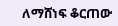ለማሸነፍ ቆርጠው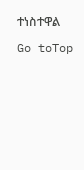ተነስተዋል

Go toTop